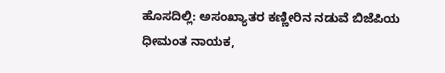ಹೊಸದಿಲ್ಲಿ: ಅಸಂಖ್ಯಾತರ ಕಣ್ಣೀರಿನ ನಡುವೆ ಬಿಜೆಪಿಯ ಧೀಮಂತ ನಾಯಕ,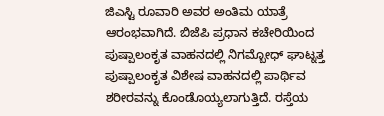ಜಿಎಸ್ಟಿ ರೂವಾರಿ ಅವರ ಅಂತಿಮ ಯಾತ್ರೆ ಆರಂಭವಾಗಿದೆ. ಬಿಜೆಪಿ ಪ್ರಧಾನ ಕಚೇರಿಯಿಂದ ಪುಷ್ಪಾಲಂಕೃತ ವಾಹನದಲ್ಲಿ ನಿಗಮ್ಬೋಧ್ ಘಾಟ್ನತ್ತ ಪುಷ್ಪಾಲಂಕೃತ ವಿಶೇಷ ವಾಹನದಲ್ಲಿ ಪಾರ್ಥಿವ ಶರೀರವನ್ನು ಕೊಂಡೊಯ್ಯಲಾಗುತ್ತಿದೆ. ರಸ್ತೆಯ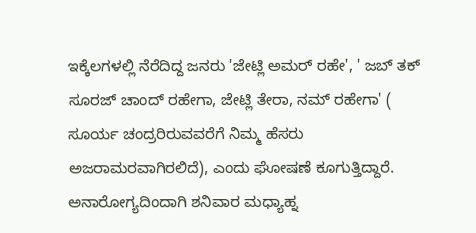ಇಕ್ಕೆಲಗಳಲ್ಲಿ ನೆರೆದಿದ್ದ ಜನರು 'ಜೇಟ್ಲಿ ಅಮರ್ ರಹೇ', ' ಜಬ್ ತಕ್ ಸೂರಜ್ ಚಾಂದ್ ರಹೇಗಾ, ಜೇಟ್ಲಿ ತೇರಾ, ನಮ್ ರಹೇಗಾ' ( ಸೂರ್ಯ ಚಂದ್ರರಿರುವವರೆಗೆ ನಿಮ್ಮ ಹೆಸರು ಅಜರಾಮರವಾಗಿರಲಿದೆ), ಎಂದು ಘೋಷಣೆ ಕೂಗುತ್ತಿದ್ದಾರೆ. ಅನಾರೋಗ್ಯದಿಂದಾಗಿ ಶನಿವಾರ ಮಧ್ಯಾಹ್ನ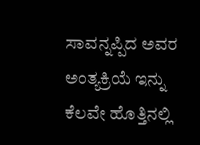ಸಾವನ್ನಪ್ಪಿದ ಅವರ ಅಂತ್ಯಕ್ರಿಯೆ ಇನ್ನು ಕೆಲವೇ ಹೊತ್ತಿನಲ್ಲಿ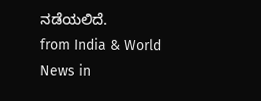ನಡೆಯಲಿದೆ.
from India & World News in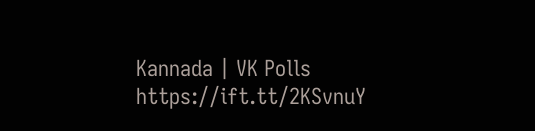Kannada | VK Polls https://ift.tt/2KSvnuY